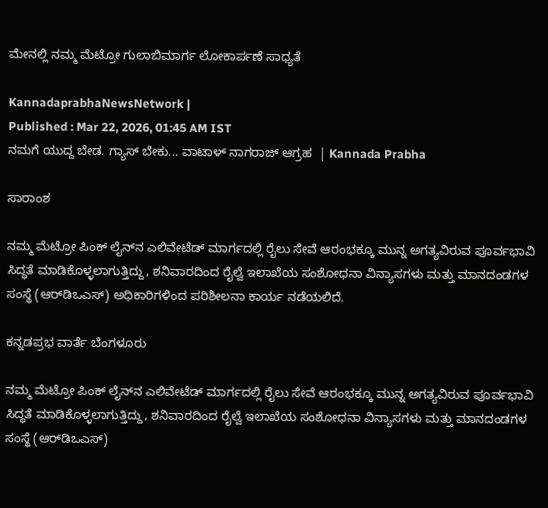ಮೇನಲ್ಲಿ ನಮ್ಮ ಮೆಟ್ರೋ ಗುಲಾಬಿಮಾರ್ಗ ಲೋಕಾರ್ಪಣೆ ಸಾಧ್ಯತೆ

KannadaprabhaNewsNetwork |
Published : Mar 22, 2026, 01:45 AM IST
ನಮಗೆ ಯುದ್ದ ಬೇಡ. ಗ್ಯಾಸ್ ಬೇಕು... ವಾಟಾಳ್ ನಾಗರಾಜ್ ಆಗ್ರಹ  | Kannada Prabha

ಸಾರಾಂಶ

ನಮ್ಮ ಮೆಟ್ರೋ ಪಿಂಕ್‌ ಲೈನ್‌ನ ಎಲಿವೇಟೆಡ್‌ ಮಾರ್ಗದಲ್ಲಿ ರೈಲು ಸೇವೆ ಆರಂಭಕ್ಕೂ ಮುನ್ನ ಅಗತ್ಯವಿರುವ ಪೂರ್ವಭಾವಿ ಸಿದ್ಧತೆ ಮಾಡಿಕೊಳ್ಳಲಾಗುತ್ತಿದ್ದು, ಶನಿವಾರದಿಂದ ರೈಲ್ವೆ ಇಲಾಖೆಯ ಸಂಶೋಧನಾ ವಿನ್ಯಾಸಗಳು ಮತ್ತು ಮಾನದಂಡಗಳ ಸಂಸ್ಥೆ (ಆರ್‌ಡಿಒಎಸ್‌) ಅಧಿಕಾರಿಗಳಿಂದ ಪರಿಶೀಲನಾ ಕಾರ್ಯ ನಡೆಯಲಿದೆ.

ಕನ್ನಡಪ್ರಭ ವಾರ್ತೆ ಬೆಂಗಳೂರು

ನಮ್ಮ ಮೆಟ್ರೋ ಪಿಂಕ್‌ ಲೈನ್‌ನ ಎಲಿವೇಟೆಡ್‌ ಮಾರ್ಗದಲ್ಲಿ ರೈಲು ಸೇವೆ ಆರಂಭಕ್ಕೂ ಮುನ್ನ ಅಗತ್ಯವಿರುವ ಪೂರ್ವಭಾವಿ ಸಿದ್ಧತೆ ಮಾಡಿಕೊಳ್ಳಲಾಗುತ್ತಿದ್ದು, ಶನಿವಾರದಿಂದ ರೈಲ್ವೆ ಇಲಾಖೆಯ ಸಂಶೋಧನಾ ವಿನ್ಯಾಸಗಳು ಮತ್ತು ಮಾನದಂಡಗಳ ಸಂಸ್ಥೆ (ಆರ್‌ಡಿಒಎಸ್‌)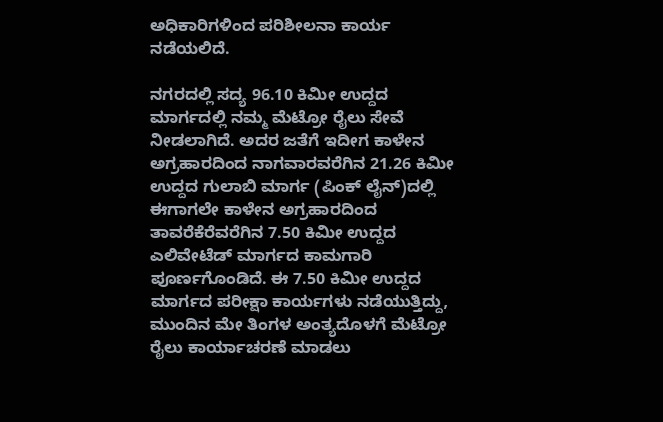ಅಧಿಕಾರಿಗಳಿಂದ ಪರಿಶೀಲನಾ ಕಾರ್ಯ ನಡೆಯಲಿದೆ.

ನಗರದಲ್ಲಿ ಸದ್ಯ 96.10 ಕಿಮೀ ಉದ್ದದ ಮಾರ್ಗದಲ್ಲಿ ನಮ್ಮ ಮೆಟ್ರೋ ರೈಲು ಸೇವೆ ನೀಡಲಾಗಿದೆ. ಅದರ ಜತೆಗೆ ಇದೀಗ ಕಾಳೇನ ಅಗ್ರಹಾರದಿಂದ ನಾಗವಾರವರೆಗಿನ 21.26 ಕಿಮೀ ಉದ್ದದ ಗುಲಾಬಿ ಮಾರ್ಗ (ಪಿಂಕ್‌ ಲೈನ್‌)ದಲ್ಲಿ ಈಗಾಗಲೇ ಕಾಳೇನ ಅಗ್ರಹಾರದಿಂದ ತಾವರೆಕೆರೆವರೆಗಿನ 7.50 ಕಿಮೀ ಉದ್ದದ ಎಲಿವೇಟೆಡ್‌ ಮಾರ್ಗದ ಕಾಮಗಾರಿ ಪೂರ್ಣಗೊಂಡಿದೆ. ಈ 7.50 ಕಿಮೀ ಉದ್ದದ ಮಾರ್ಗದ ಪರೀಕ್ಷಾ ಕಾರ್ಯಗಳು ನಡೆಯುತ್ತಿದ್ದು, ಮುಂದಿನ ಮೇ ತಿಂಗಳ ಅಂತ್ಯದೊಳಗೆ ಮೆಟ್ರೋ ರೈಲು ಕಾರ್ಯಾಚರಣೆ ಮಾಡಲು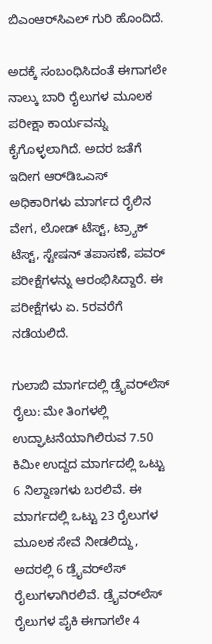ಬಿಎಂಆರ್‌ಸಿಎಲ್‌ ಗುರಿ ಹೊಂದಿದೆ.

ಅದಕ್ಕೆ ಸಂಬಂಧಿಸಿದಂತೆ ಈಗಾಗಲೇ ನಾಲ್ಕು ಬಾರಿ ರೈಲುಗಳ ಮೂಲಕ ಪರೀಕ್ಷಾ ಕಾರ್ಯವನ್ನು ಕೈಗೊಳ್ಳಲಾಗಿದೆ. ಅದರ ಜತೆಗೆ ಇದೀಗ ಆರ್‌ಡಿಒಎಸ್‌ ಅಧಿಕಾರಿಗಳು ಮಾರ್ಗದ ರೈಲಿನ ವೇಗ, ಲೋಡ್ ಟೆಸ್ಟ್‌, ಟ್ರ್ಯಾಕ್‌ ಟೆಸ್ಟ್‌, ಸ್ಟೇಷನ್‌ ತಪಾಸಣೆ, ಪವರ್‌ ಪರೀಕ್ಷೆಗಳನ್ನು ಆರಂಭಿಸಿದ್ದಾರೆ. ಈ ಪರೀಕ್ಷೆಗಳು ಏ. 5ರವರೆಗೆ ನಡೆಯಲಿದೆ.

ಗುಲಾಬಿ ಮಾರ್ಗದಲ್ಲಿ ಡ್ರೈವರ್‌ಲೆಸ್‌ ರೈಲು: ಮೇ ತಿಂಗಳಲ್ಲಿ ಉದ್ಘಾಟನೆಯಾಗಿಲಿರುವ 7.50 ಕಿಮೀ ಉದ್ದದ ಮಾರ್ಗದಲ್ಲಿ ಒಟ್ಟು 6 ನಿಲ್ದಾಣಗಳು ಬರಲಿವೆ. ಈ ಮಾರ್ಗದಲ್ಲಿ ಒಟ್ಟು 23 ರೈಲುಗಳ ಮೂಲಕ ಸೇವೆ ನೀಡಲಿದ್ದು, ಅದರಲ್ಲಿ 6 ಡ್ರೈವರ್‌ಲೆಸ್‌ ರೈಲುಗಳಾಗಿರಲಿವೆ. ಡ್ರೈವರ್‌ಲೆಸ್‌ ರೈಲುಗಳ ಪೈಕಿ ಈಗಾಗಲೇ 4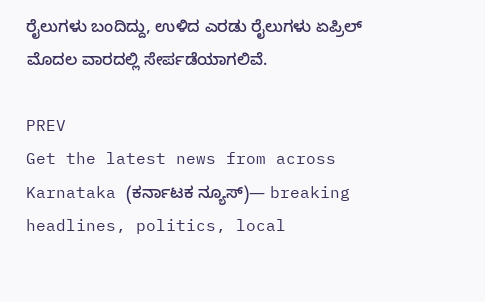ರೈಲುಗಳು ಬಂದಿದ್ದು, ಉಳಿದ ಎರಡು ರೈಲುಗಳು ಏಪ್ರಿಲ್‌ ಮೊದಲ ವಾರದಲ್ಲಿ ಸೇರ್ಪಡೆಯಾಗಲಿವೆ.

PREV
Get the latest news from across Karnataka (ಕರ್ನಾಟಕ ನ್ಯೂಸ್)— breaking headlines, politics, local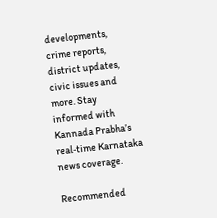developments, crime reports, district updates, civic issues and more. Stay informed with Kannada Prabha’s real‑time Karnataka news coverage.

Recommended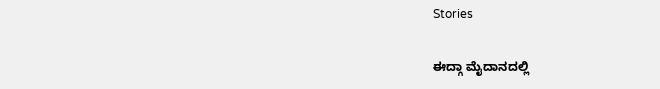Stories

ಈದ್ಗಾ ಮೈದಾನದಲ್ಲಿ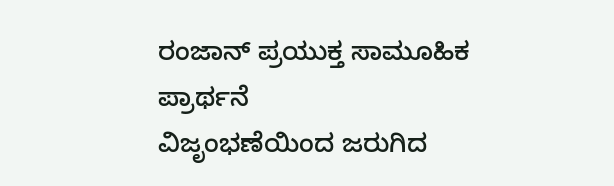ರಂಜಾನ್ ಪ್ರಯುಕ್ತ ಸಾಮೂಹಿಕ ಪ್ರಾರ್ಥನೆ
ವಿಜೃಂಭಣೆಯಿಂದ ಜರುಗಿದ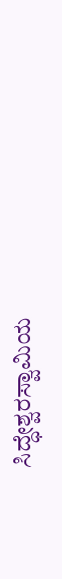ಸಿದ್ಧೇಶ್ವರಸ್ವಾಮಿಯ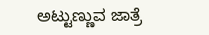ಅಟ್ಟುಣ್ಣುವ ಜಾತ್ರೆ